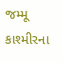જમ્મૂ કાશ્મીરના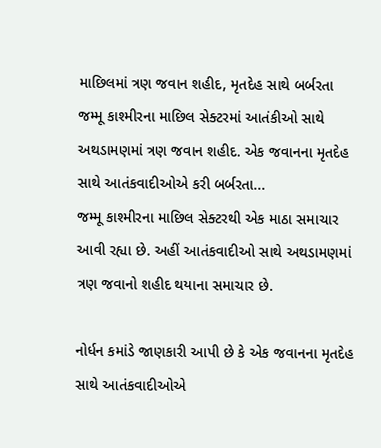માછિલમાં ત્રણ જવાન શહીદ, મૃતદેહ સાથે બર્બરતા
જમ્મૂ કાશ્મીરના માછિલ સેક્ટરમાં આતંકીઓ સાથે અથડામણમાં ત્રણ જવાન શહીદ. એક જવાનના મૃતદેહ સાથે આતંકવાદીઓએ કરી બર્બરતા...
જમ્મૂ કાશ્મીરના માછિલ સેક્ટરથી એક માઠા સમાચાર આવી રહ્યા છે. અહીં આતંકવાદીઓ સાથે અથડામણમાં ત્રણ જવાનો શહીદ થયાના સમાચાર છે.

નોર્ધન કમાંડે જાણકારી આપી છે કે એક જવાનના મૃતદેહ સાથે આતંકવાદીઓએ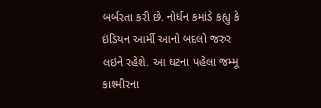બર્બરતા કરી છે. નોર્ધન કમાંડે કહ્યુ કે ઇંડિયન આર્મી આનો બદલો જરુર લઇને રહેશે. આ ઘટના પહેલા જમ્મૂ કાશ્મીરના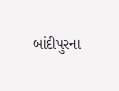બાંદીપુરના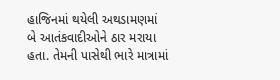હાજિનમાં થયેલી અથડામણમાં બે આતંકવાદીઓને ઠાર મરાયા હતા. તેમની પાસેથી ભારે માત્રામાં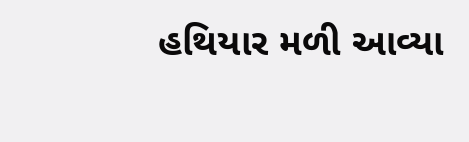હથિયાર મળી આવ્યા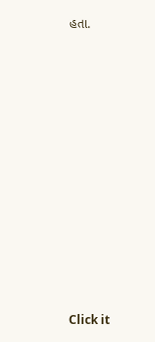હતા.












Click it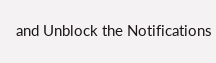and Unblock the Notifications